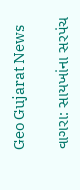Geo Gujarat News

વાગરા: સાયખાંના સરપંચ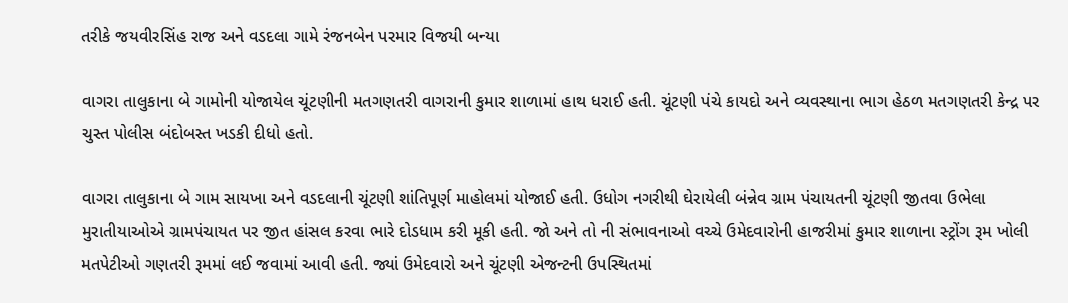તરીકે જયવીરસિંહ રાજ અને વડદલા ગામે રંજનબેન પરમાર વિજયી બન્યા

વાગરા તાલુકાના બે ગામોની યોજાયેલ ચૂંટણીની મતગણતરી વાગરાની કુમાર શાળામાં હાથ ધરાઈ હતી. ચૂંટણી પંચે કાયદો અને વ્યવસ્થાના ભાગ હેઠળ મતગણતરી કેન્દ્ર પર ચુસ્ત પોલીસ બંદોબસ્ત ખડકી દીધો હતો.

વાગરા તાલુકાના બે ગામ સાયખા અને વડદલાની ચૂંટણી શાંતિપૂર્ણ માહોલમાં યોજાઈ હતી. ઉધોગ નગરીથી ઘેરાયેલી બંન્નેવ ગ્રામ પંચાયતની ચૂંટણી જીતવા ઉભેલા મુરાતીયાઓએ ગ્રામપંચાયત પર જીત હાંસલ કરવા ભારે દોડધામ કરી મૂકી હતી. જો અને તો ની સંભાવનાઓ વચ્ચે ઉમેદવારોની હાજરીમાં કુમાર શાળાના સ્ટ્રોંગ રૂમ ખોલી મતપેટીઓ ગણતરી રૂમમાં લઈ જવામાં આવી હતી. જ્યાં ઉમેદવારો અને ચૂંટણી એજન્ટની ઉપસ્થિતમાં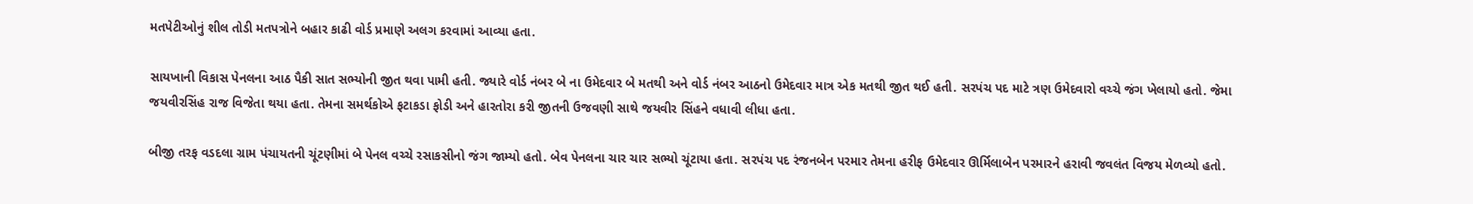મતપેટીઓનું શીલ તોડી મતપત્રોને બહાર કાઢી વોર્ડ પ્રમાણે અલગ કરવામાં આવ્યા હતા.

સાયખાની વિકાસ પેનલના આઠ પૈકી સાત સભ્યોની જીત થવા પામી હતી. જ્યારે વોર્ડ નંબર બે ના ઉમેદવાર બે મતથી અને વોર્ડ નંબર આઠનો ઉમેદવાર માત્ર એક મતથી જીત થઈ હતી. સરપંચ પદ માટે ત્રણ ઉમેદવારો વચ્ચે જંગ ખેલાયો હતો. જેમા જયવીરસિંહ રાજ વિજેતા થયા હતા. તેમના સમર્થકોએ ફટાકડા ફોડી અને હારતોરા કરી જીતની ઉજવણી સાથે જયવીર સિંહને વધાવી લીધા હતા.

બીજી તરફ વડદલા ગ્રામ પંચાયતની ચૂંટણીમાં બે પેનલ વચ્ચે રસાકસીનો જંગ જામ્યો હતો. બેવ પેનલના ચાર ચાર સભ્યો ચૂંટાયા હતા. સરપંચ પદ રંજનબેન પરમાર તેમના હરીફ ઉમેદવાર ઊર્મિલાબેન પરમારને હરાવી જવલંત વિજય મેળવ્યો હતો.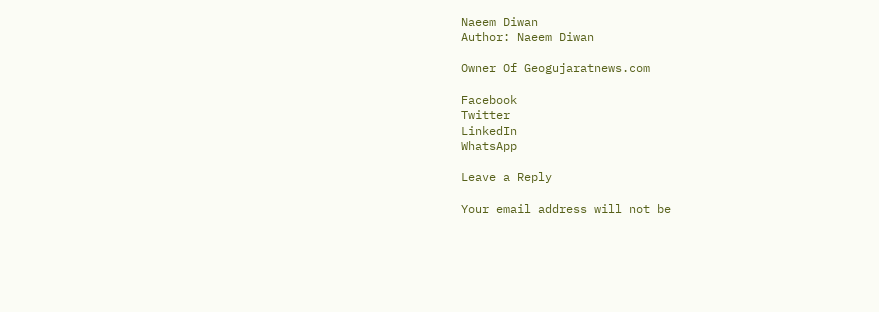Naeem Diwan
Author: Naeem Diwan

Owner Of Geogujaratnews.com

Facebook
Twitter
LinkedIn
WhatsApp

Leave a Reply

Your email address will not be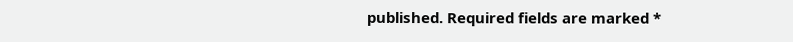published. Required fields are marked *